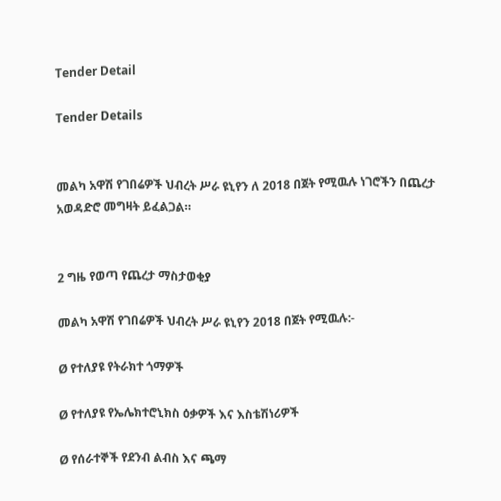Tender Detail

Tender Details


መልካ አዋሽ የገበሬዎች ህብረት ሥራ ዩኒየን ለ 2018 በጀት የሚዉሉ ነገሮችን በጨረታ አወዳድሮ መግዛት ይፈልጋል።


2 ግዜ የወጣ የጨረታ ማስታወቂያ

መልካ አዋሽ የገበሬዎች ህብረት ሥራ ዩኒየን 2018 በጀት የሚዉሉ:-

Ø የተለያዩ የትራክተ ጎማዎች

Ø የተለያዩ የኤሌክተሮኒክስ ዕቃዎች እና እስቴሽነሪዎች

Ø የሰራተኞች የደንብ ልብስ እና ጫማ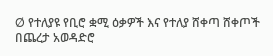Ø የተለያዩ የቢሮ ቋሚ ዕቃዎች እና የተለያ ሸቀጣ ሸቀጦች በጨረታ አወዳድሮ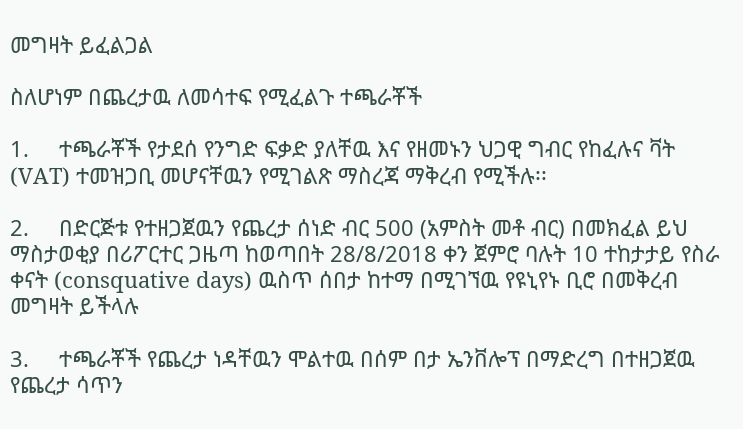መግዛት ይፈልጋል

ስለሆነም በጨረታዉ ለመሳተፍ የሚፈልጉ ተጫራቾች

1.     ተጫራቾች የታደሰ የንግድ ፍቃድ ያለቸዉ እና የዘመኑን ህጋዊ ግብር የከፈሉና ቫት (VAT) ተመዝጋቢ መሆናቸዉን የሚገልጽ ማስረጃ ማቅረብ የሚችሉ፡፡

2.     በድርጅቱ የተዘጋጀዉን የጨረታ ሰነድ ብር 500 (አምስት መቶ ብር) በመክፈል ይህ ማስታወቂያ በሪፖርተር ጋዜጣ ከወጣበት 28/8/2018 ቀን ጀምሮ ባሉት 10 ተከታታይ የስራ ቀናት (consquative days) ዉስጥ ሰበታ ከተማ በሚገኘዉ የዩኒየኑ ቢሮ በመቅረብ መግዛት ይችላሉ

3.     ተጫራቾች የጨረታ ነዳቸዉን ሞልተዉ በሰም በታ ኤንቨሎፕ በማድረግ በተዘጋጀዉ የጨረታ ሳጥን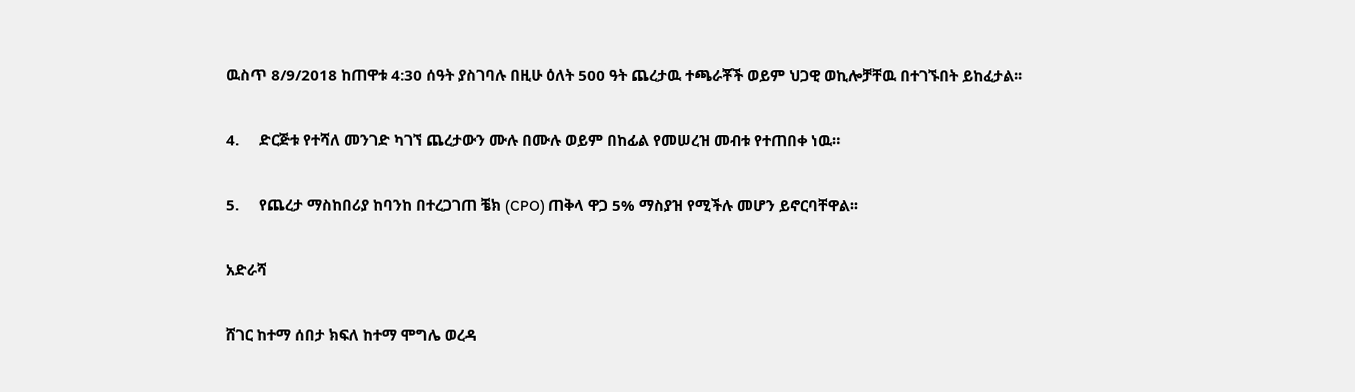ዉስጥ 8/9/2018 ከጠዋቱ 4:30 ሰዓት ያስገባሉ በዚሁ ዕለት 500 ዓት ጨረታዉ ተጫራቾች ወይም ህጋዊ ወኪሎቻቸዉ በተገኙበት ይከፈታል፡፡

4.     ድርጅቱ የተሻለ መንገድ ካገኘ ጨረታውን ሙሉ በሙሉ ወይም በከፊል የመሠረዝ መብቱ የተጠበቀ ነዉ።

5.     የጨረታ ማስከበሪያ ከባንከ በተረጋገጠ ቼክ (CPO) ጠቅላ ዋጋ 5% ማስያዝ የሚችሉ መሆን ይኖርባቸዋል፡፡

አድራሻ

ሸገር ከተማ ሰበታ ክፍለ ከተማ ሞግሌ ወረዳ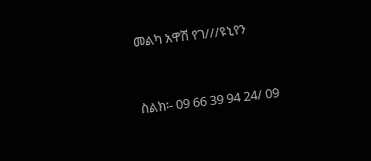መልካ አዋሽ የገ///ዩኒየን



ስልክ፡- 09 66 39 94 24/ 09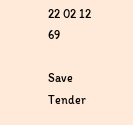22 02 12 69

Save Tender